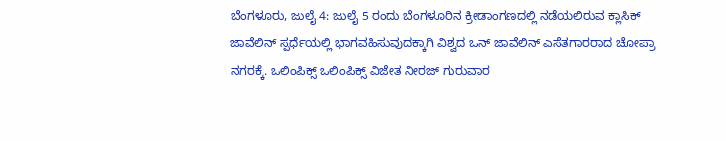ಬೆಂಗಳೂರು, ಜುಲೈ 4: ಜುಲೈ 5 ರಂದು ಬೆಂಗಳೂರಿನ ಕ್ರೀಡಾಂಗಣದಲ್ಲಿ ನಡೆಯಲಿರುವ ಕ್ಲಾಸಿಕ್ ಜಾವೆಲಿನ್ ಸ್ಪರ್ಧೆಯಲ್ಲಿ ಭಾಗವಹಿಸುವುದಕ್ಕಾಗಿ ವಿಶ್ವದ ಒನ್ ಜಾವೆಲಿನ್ ಎಸೆತಗಾರರಾದ ಚೋಪ್ರಾ ನಗರಕ್ಕೆ. ಒಲಿಂಪಿಕ್ಸ್ ಒಲಿಂಪಿಕ್ಸ್ ವಿಜೇತ ನೀರಜ್ ಗುರುವಾರ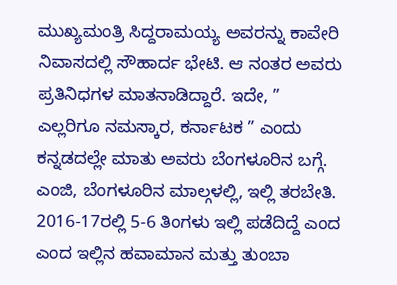ಮುಖ್ಯಮಂತ್ರಿ ಸಿದ್ದರಾಮಯ್ಯ ಅವರನ್ನು ಕಾವೇರಿ ನಿವಾಸದಲ್ಲಿ ಸೌಹಾರ್ದ ಭೇಟಿ. ಆ ನಂತರ ಅವರು ಪ್ರತಿನಿಧಗಳ ಮಾತನಾಡಿದ್ದಾರೆ. ಇದೇ, ” ಎಲ್ಲರಿಗೂ ನಮಸ್ಕಾರ, ಕರ್ನಾಟಕ ” ಎಂದು ಕನ್ನಡದಲ್ಲೇ ಮಾತು ಅವರು ಬೆಂಗಳೂರಿನ ಬಗ್ಗೆ. ಎಂಜಿ, ಬೆಂಗಳೂರಿನ ಮಾಲ್ಗಳಲ್ಲಿ, ಇಲ್ಲಿ ತರಬೇತಿ.
2016-17ರಲ್ಲಿ 5-6 ತಿಂಗಳು ಇಲ್ಲಿ ಪಡೆದಿದ್ದೆ ಎಂದ ಎಂದ ಇಲ್ಲಿನ ಹವಾಮಾನ ಮತ್ತು ತುಂಬಾ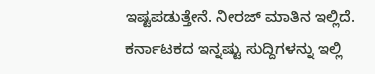ಇಷ್ಟಪಡುತ್ತೇನೆ. ನೀರಜ್ ಮಾತಿನ ಇಲ್ಲಿದೆ.
ಕರ್ನಾಟಕದ ಇನ್ನಷ್ಟು ಸುದ್ದಿಗಳನ್ನು ಇಲ್ಲಿ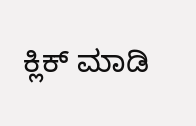ಕ್ಲಿಕ್ ಮಾಡಿ